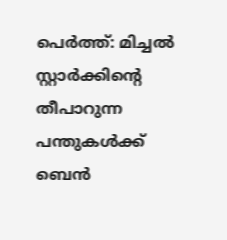പെർത്ത്: മിച്ചൽ സ്റ്റാർക്കിന്റെ തീപാറുന്ന പന്തുകൾക്ക് ബെൻ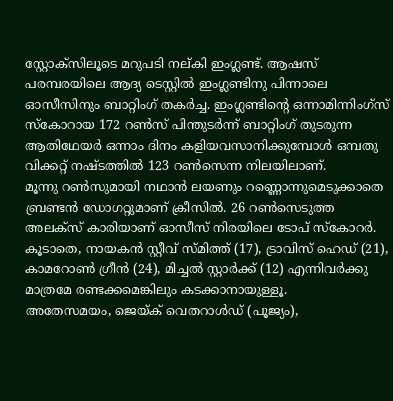സ്റ്റോക്സിലൂടെ മറുപടി നല്കി ഇംഗ്ലണ്ട്. ആഷസ് പരമ്പരയിലെ ആദ്യ ടെസ്റ്റിൽ ഇംഗ്ലണ്ടിനു പിന്നാലെ ഓസീസിനും ബാറ്റിംഗ് തകർച്ച. ഇംഗ്ലണ്ടിന്റെ ഒന്നാമിന്നിംഗ്സ് സ്കോറായ 172 റൺസ് പിന്തുടർന്ന് ബാറ്റിംഗ് തുടരുന്ന ആതിഥേയർ ഒന്നാം ദിനം കളിയവസാനിക്കുമ്പോൾ ഒമ്പതു വിക്കറ്റ് നഷ്ടത്തിൽ 123 റൺസെന്ന നിലയിലാണ്.
മൂന്നു റൺസുമായി നഥാൻ ലയണും റണ്ണൊന്നുമെടുക്കാതെ ബ്രണ്ടൻ ഡോഗറ്റുമാണ് ക്രീസിൽ. 26 റൺസെടുത്ത അലക്സ് കാരിയാണ് ഓസീസ് നിരയിലെ ടോപ് സ്കോറർ. കൂടാതെ, നായകൻ സ്റ്റീവ് സ്മിത്ത് (17), ട്രാവിസ് ഹെഡ് (21), കാമറോൺ ഗ്രീൻ (24), മിച്ചൽ സ്റ്റാർക്ക് (12) എന്നിവർക്കു മാത്രമേ രണ്ടക്കമെങ്കിലും കടക്കാനായുള്ളൂ.
അതേസമയം, ജെയ്ക് വെതറാൾഡ് (പൂജ്യം),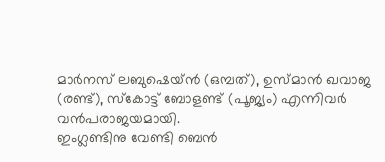മാർനസ് ലബുഷെയ്ൻ (ഒമ്പത്), ഉസ്മാൻ ഖവാജ (രണ്ട്), സ്കോട്ട് ബോളണ്ട് (പൂജ്യം) എന്നിവർ വൻപരാജയമായി.
ഇംഗ്ലണ്ടിനു വേണ്ടി ബെൻ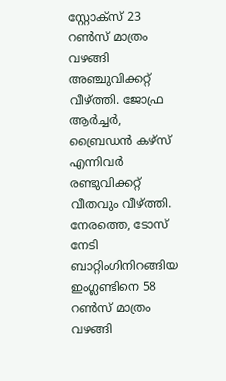സ്റ്റോക്സ് 23 റൺസ് മാത്രം വഴങ്ങി അഞ്ചുവിക്കറ്റ് വീഴ്ത്തി. ജോഫ്ര ആർച്ചർ, ബ്രൈഡൻ കഴ്സ് എന്നിവർ രണ്ടുവിക്കറ്റ് വീതവും വീഴ്ത്തി.
നേരത്തെ, ടോസ് നേടി ബാറ്റിംഗിനിറങ്ങിയ ഇംഗ്ലണ്ടിനെ 58 റൺസ് മാത്രം വഴങ്ങി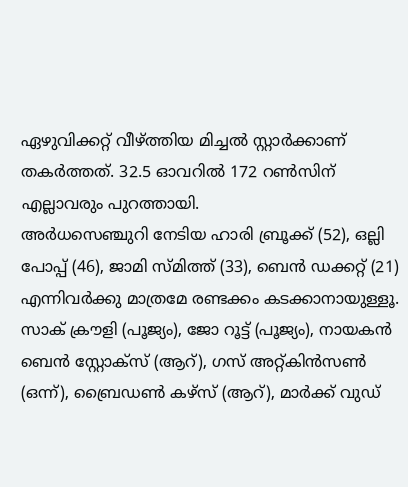ഏഴുവിക്കറ്റ് വീഴ്ത്തിയ മിച്ചൽ സ്റ്റാർക്കാണ് തകർത്തത്. 32.5 ഓവറിൽ 172 റൺസിന് എല്ലാവരും പുറത്തായി.
അർധസെഞ്ചുറി നേടിയ ഹാരി ബ്രൂക്ക് (52), ഒല്ലി പോപ്പ് (46), ജാമി സ്മിത്ത് (33), ബെൻ ഡക്കറ്റ് (21) എന്നിവർക്കു മാത്രമേ രണ്ടക്കം കടക്കാനായുള്ളൂ. സാക് ക്രൗളി (പൂജ്യം), ജോ റൂട്ട് (പൂജ്യം), നായകൻ ബെൻ സ്റ്റോക്സ് (ആറ്), ഗസ് അറ്റ്കിൻസൺ (ഒന്ന്), ബ്രൈഡൺ കഴ്സ് (ആറ്), മാർക്ക് വുഡ്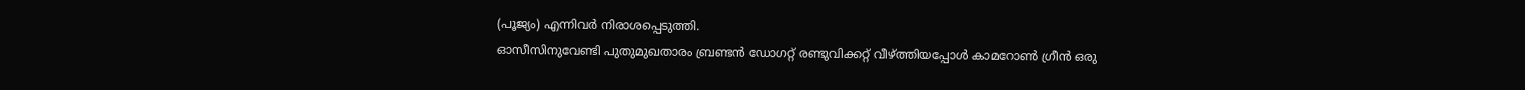(പൂജ്യം) എന്നിവർ നിരാശപ്പെടുത്തി.
ഓസീസിനുവേണ്ടി പുതുമുഖതാരം ബ്രണ്ടൻ ഡോഗറ്റ് രണ്ടുവിക്കറ്റ് വീഴ്ത്തിയപ്പോൾ കാമറോൺ ഗ്രീൻ ഒരു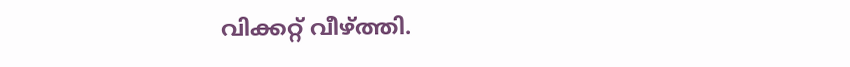വിക്കറ്റ് വീഴ്ത്തി.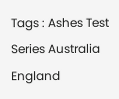Tags : Ashes Test Series Australia England